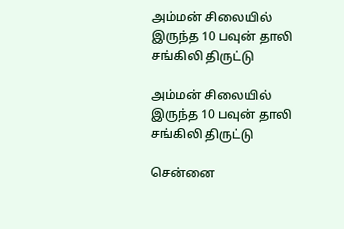அம்மன் சிலையில் இருந்த 10 பவுன் தாலி சங்கிலி திருட்டு

அம்மன் சிலையில் இருந்த 10 பவுன் தாலி சங்கிலி திருட்டு

சென்னை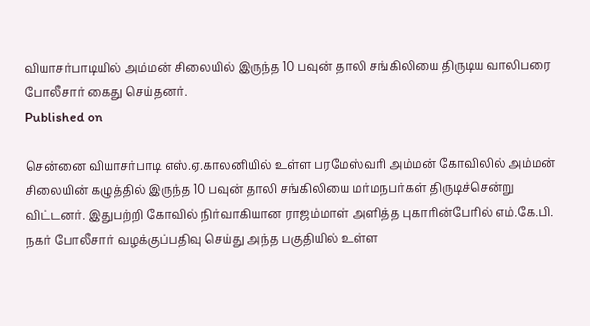வியாசர்பாடியில் அம்மன் சிலையில் இருந்த 10 பவுன் தாலி சங்கிலியை திருடிய வாலிபரை போலீசார் கைது செய்தனர்.
Published on

சென்னை வியாசர்பாடி எஸ்.ஏ.காலனியில் உள்ள பரமேஸ்வரி அம்மன் கோவிலில் அம்மன் சிலையின் கழுத்தில் இருந்த 10 பவுன் தாலி சங்கிலியை மர்மநபர்கள் திருடிச்சென்று விட்டனர். இதுபற்றி கோவில் நிர்வாகியான ராஜம்மாள் அளித்த புகாரின்பேரில் எம்.கே.பி. நகர் போலீசார் வழக்குப்பதிவு செய்து அந்த பகுதியில் உள்ள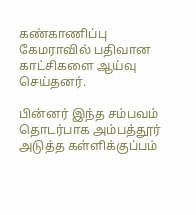கண்காணிப்பு கேமராவில் பதிவான காட்சிகளை ஆய்வு செய்தனர்.

பின்னர் இந்த சம்பவம் தொடர்பாக அம்பத்தூர் அடுத்த கள்ளிக்குப்பம்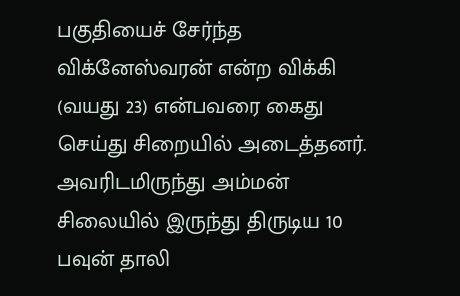பகுதியைச் சேர்ந்த விக்னேஸ்வரன் என்ற விக்கி (வயது 23) என்பவரை கைது செய்து சிறையில் அடைத்தனர். அவரிடமிருந்து அம்மன் சிலையில் இருந்து திருடிய 10 பவுன் தாலி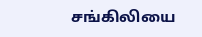சங்கிலியை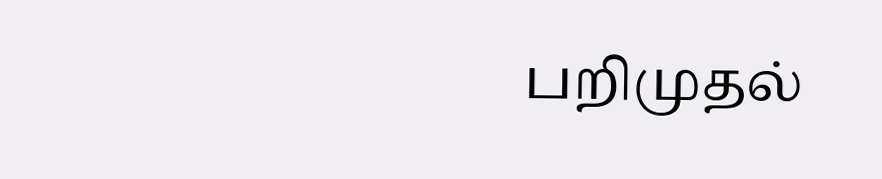பறிமுதல்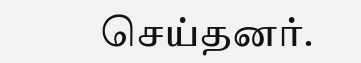செய்தனர்.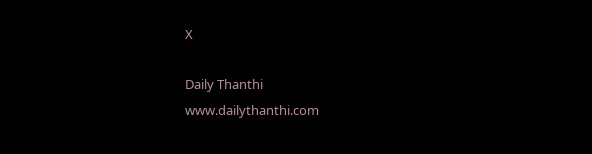X

Daily Thanthi
www.dailythanthi.com